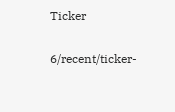Ticker

6/recent/ticker-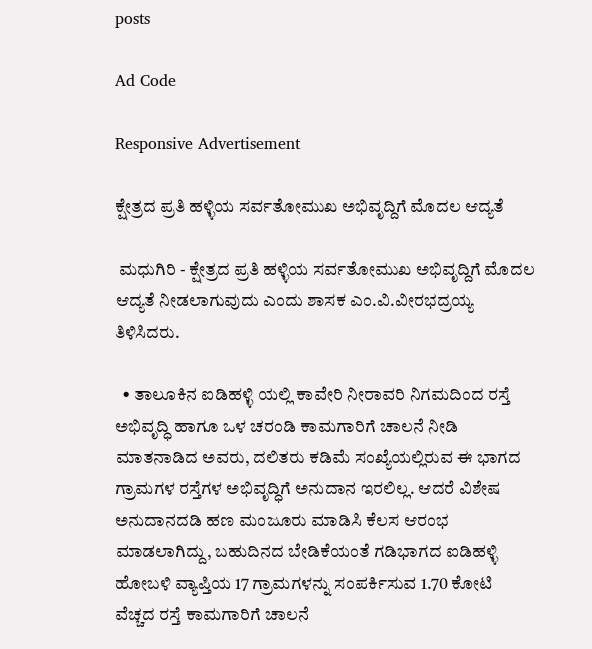posts

Ad Code

Responsive Advertisement

ಕ್ಷೇತ್ರದ ಪ್ರತಿ ಹಳ್ಳಿಯ ಸರ್ವತೋಮುಖ ಅಭಿವೃದ್ದಿಗೆ ಮೊದಲ ಆದ್ಯತೆ

 ಮಧುಗಿರಿ - ಕ್ಷೇತ್ರದ ಪ್ರತಿ ಹಳ್ಳಿಯ ಸರ್ವತೋಮುಖ ಅಭಿವೃದ್ದಿಗೆ ಮೊದಲ ಆದ್ಯತೆ ನೀಡಲಾಗುವುದು ಎಂದು ಶಾಸಕ ಎಂ.ವಿ.ವೀರಭದ್ರಯ್ಯ ತಿಳಿಸಿದರು.

  • ತಾಲೂಕಿನ ಐಡಿಹಳ್ಳಿ ಯಲ್ಲಿ ಕಾವೇರಿ ನೀರಾವರಿ ನಿಗಮದಿಂದ ರಸ್ತೆ ಅಭಿವೃದ್ಧಿ ಹಾಗೂ ಒಳ ಚರಂಡಿ ಕಾಮಗಾರಿಗೆ ಚಾಲನೆ ನೀಡಿ ಮಾತನಾಡಿದ ಅವರು, ದಲಿತರು ಕಡಿಮೆ ಸಂಖ್ಯೆಯಲ್ಲಿರುವ ಈ ಭಾಗದ ಗ್ರಾಮಗಳ ರಸ್ತೆಗಳ ಅಭಿವೃದ್ಧಿಗೆ ಅನುದಾನ ಇರಲಿಲ್ಲ. ಆದರೆ ವಿಶೇಷ ಅನುದಾನದಡಿ ಹಣ ಮಂಜೂರು ಮಾಡಿಸಿ ಕೆಲಸ ಆರಂಭ ಮಾಡಲಾಗಿದ್ದು, ಬಹುದಿನದ ಬೇಡಿಕೆಯಂತೆ ಗಡಿಭಾಗದ ಐಡಿಹಳ್ಳಿ ಹೋಬಳಿ ವ್ಯಾಪ್ತಿಯ 17 ಗ್ರಾಮಗಳನ್ನು ಸಂಪರ್ಕಿಸುವ 1.70 ಕೋಟಿ ವೆಚ್ಚದ ರಸ್ತೆ ಕಾಮಗಾರಿಗೆ ಚಾಲನೆ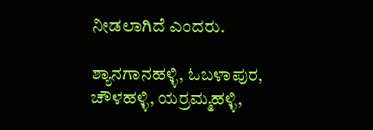ನೀಡಲಾಗಿದೆ ಎಂದರು.

ಶ್ಯಾನಗಾನಹಳ್ಳಿ, ಓಬಳಾಪುರ, ಚೌಳಹಳ್ಳಿ, ಯರ್ರಮ್ಮಹಳ್ಳಿ,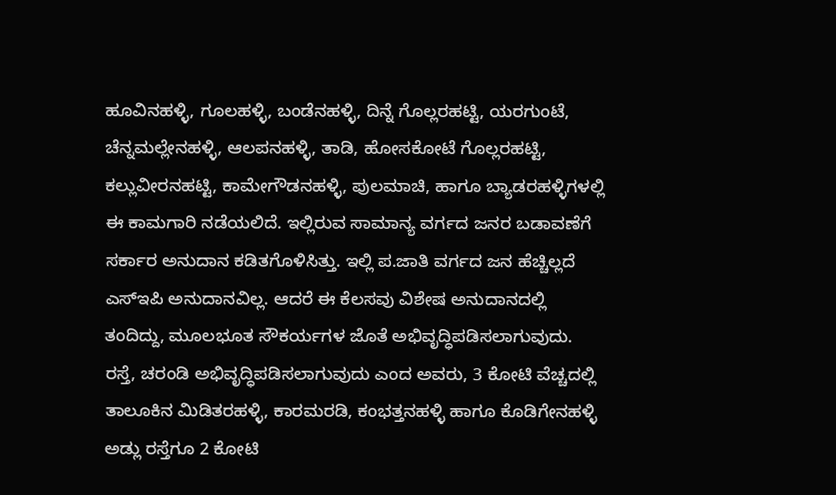ಹೂವಿನಹಳ್ಳಿ, ಗೂಲಹಳ್ಳಿ, ಬಂಡೆನಹಳ್ಳಿ, ದಿನ್ನೆ ಗೊಲ್ಲರಹಟ್ಟಿ, ಯರಗುಂಟೆ, ಚೆನ್ನಮಲ್ಲೇನಹಳ್ಳಿ, ಆಲಪನಹಳ್ಳಿ, ತಾಡಿ, ಹೋಸಕೋಟೆ ಗೊಲ್ಲರಹಟ್ಟಿ, ಕಲ್ಲುವೀರನಹಟ್ಟಿ, ಕಾಮೇಗೌಡನಹಳ್ಳಿ, ಪುಲಮಾಚಿ, ಹಾಗೂ ಬ್ಯಾಡರಹಳ್ಳಿಗಳಲ್ಲಿ ಈ ಕಾಮಗಾರಿ ನಡೆಯಲಿದೆ. ಇಲ್ಲಿರುವ ಸಾಮಾನ್ಯ ವರ್ಗದ ಜನರ ಬಡಾವಣೆಗೆ ಸರ್ಕಾರ ಅನುದಾನ ಕಡಿತಗೊಳಿಸಿತ್ತು. ಇಲ್ಲಿ ಪ.ಜಾತಿ ವರ್ಗದ ಜನ ಹೆಚ್ಚಿಲ್ಲದೆ ಎಸ್‍ಇಪಿ ಅನುದಾನವಿಲ್ಲ. ಆದರೆ ಈ ಕೆಲಸವು ವಿಶೇಷ ಅನುದಾನದಲ್ಲಿ ತಂದಿದ್ದು, ಮೂಲಭೂತ ಸೌಕರ್ಯಗಳ ಜೊತೆ ಅಭಿವೃದ್ಧಿಪಡಿಸಲಾಗುವುದು. ರಸ್ತೆ, ಚರಂಡಿ ಅಭಿವೃದ್ಧಿಪಡಿಸಲಾಗುವುದು ಎಂದ ಅವರು, 3 ಕೋಟಿ ವೆಚ್ಚದಲ್ಲಿ ತಾಲೂಕಿನ ಮಿಡಿತರಹಳ್ಳಿ, ಕಾರಮರಡಿ, ಕಂಭತ್ತನಹಳ್ಳಿ ಹಾಗೂ ಕೊಡಿಗೇನಹಳ್ಳಿ ಅಡ್ಲು ರಸ್ತೆಗೂ 2 ಕೋಟಿ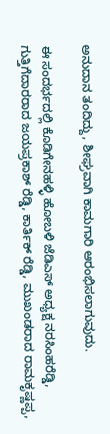ಅನುದಾನ ತಂದಿದ್ದು, ಶೀಘ್ರವಾಗಿ ಕಾಮಗಾರಿ ಆರಂಭಿಸಲಾಗುವುದು.

ಈ ಸಂದರ್ಭದಲ್ಲಿ ಕೊಡಿಗೇನಹಳ್ಳಿ ಹೋಬಳಿ ಜೆಡಿಎಸ್ ಅಧ್ಯಕ್ಷ ನರಸಿಂಹರೆಡ್ಡಿ, ಗುತ್ತಿಗೆದಾರರಾದ ಜಯಪ್ರಕಾಶ್ ರೆಡ್ಡಿ, ಕಾರ್ತಿಕ್ ರೆಡ್ಡಿ, ಮುಖಂಡರಾದ ರಾಮಕೃಷ್ಣಪ್ಪ,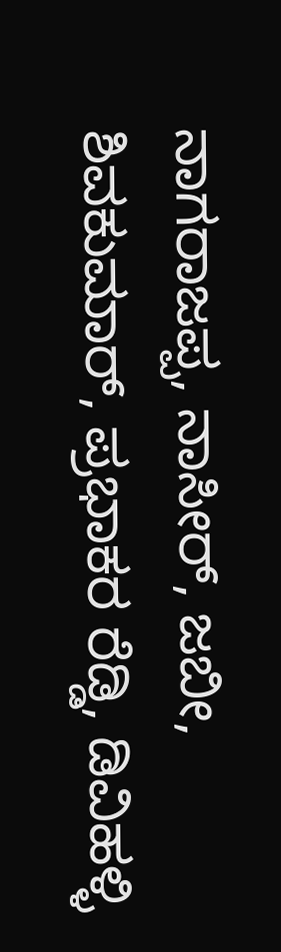ನಾಗರಾಜಪ್ಪ, ನಾಸೀರ್, ಜಬೀ, ಶಿವಕುಮಾರ್, ಪ್ರಭಾಕರ ರೆಡ್ಡಿ, ಡಿವಿಹಳ್ಳಿ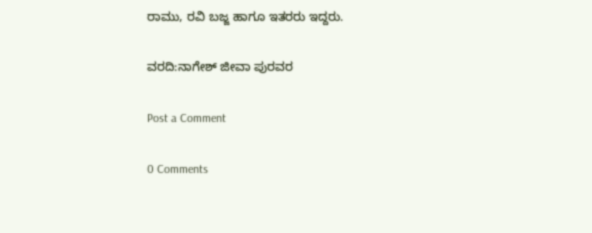ರಾಮು, ರವಿ ಬಜ್ಜ ಹಾಗೂ ಇತರರು ಇದ್ದರು.

ವರದಿ:ನಾಗೇಶ್ ಜೀವಾ ಪುರವರ

Post a Comment

0 Comments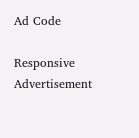Ad Code

Responsive Advertisement